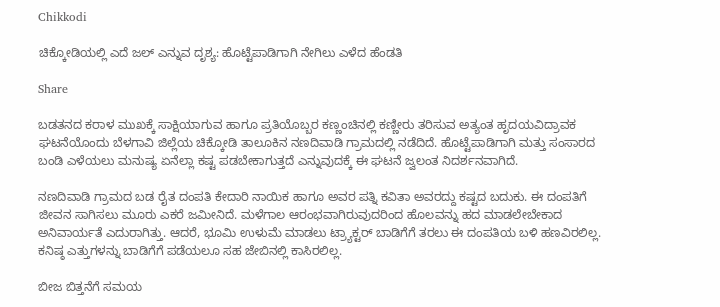Chikkodi

ಚಿಕ್ಕೋಡಿಯಲ್ಲಿ ಎದೆ ಜಲ್ ಎನ್ನುವ ದೃಶ್ಯ: ಹೊಟ್ಟೆಪಾಡಿಗಾಗಿ ನೇಗಿಲು ಎಳೆದ ಹೆಂಡತಿ

Share

ಬಡತನದ ಕರಾಳ ಮುಖಕ್ಕೆ ಸಾಕ್ಷಿಯಾಗುವ ಹಾಗೂ ಪ್ರತಿಯೊಬ್ಬರ ಕಣ್ಣಂಚಿನಲ್ಲಿ ಕಣ್ಣೀರು ತರಿಸುವ ಅತ್ಯಂತ ಹೃದಯವಿದ್ರಾವಕ ಘಟನೆಯೊಂದು ಬೆಳಗಾವಿ ಜಿಲ್ಲೆಯ ಚಿಕ್ಕೋಡಿ ತಾಲೂಕಿನ ನಣದಿವಾಡಿ ಗ್ರಾಮದಲ್ಲಿ ನಡೆದಿದೆ. ಹೊಟ್ಟೆಪಾಡಿಗಾಗಿ ಮತ್ತು ಸಂಸಾರದ ಬಂಡಿ ಎಳೆಯಲು ಮನುಷ್ಯ ಏನೆಲ್ಲಾ ಕಷ್ಟ ಪಡಬೇಕಾಗುತ್ತದೆ ಎನ್ನುವುದಕ್ಕೆ ಈ ಘಟನೆ ಜ್ವಲಂತ ನಿದರ್ಶನವಾಗಿದೆ.

ನಣದಿವಾಡಿ ಗ್ರಾಮದ ಬಡ ರೈತ ದಂಪತಿ ಕೇದಾರಿ ನಾಯಿಕ ಹಾಗೂ ಅವರ ಪತ್ನಿ ಕವಿತಾ ಅವರದ್ದು ಕಷ್ಟದ ಬದುಕು. ಈ ದಂಪತಿಗೆ ಜೀವನ ಸಾಗಿಸಲು ಮೂರು ಎಕರೆ ಜಮೀನಿದೆ. ಮಳೆಗಾಲ ಆರಂಭವಾಗಿರುವುದರಿಂದ ಹೊಲವನ್ನು ಹದ ಮಾಡಲೇಬೇಕಾದ ಅನಿವಾರ್ಯತೆ ಎದುರಾಗಿತ್ತು. ಆದರೆ, ಭೂಮಿ ಉಳುಮೆ ಮಾಡಲು ಟ್ರ್ಯಾಕ್ಟರ್ ಬಾಡಿಗೆಗೆ ತರಲು ಈ ದಂಪತಿಯ ಬಳಿ ಹಣವಿರಲಿಲ್ಲ. ಕನಿಷ್ಠ ಎತ್ತುಗಳನ್ನು ಬಾಡಿಗೆಗೆ ಪಡೆಯಲೂ ಸಹ ಜೇಬಿನಲ್ಲಿ ಕಾಸಿರಲಿಲ್ಲ.

ಬೀಜ ಬಿತ್ತನೆಗೆ ಸಮಯ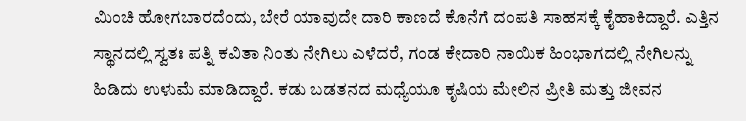ಮಿಂಚಿ ಹೋಗಬಾರದೆಂದು, ಬೇರೆ ಯಾವುದೇ ದಾರಿ ಕಾಣದೆ ಕೊನೆಗೆ ದಂಪತಿ ಸಾಹಸಕ್ಕೆ ಕೈಹಾಕಿದ್ದಾರೆ. ಎತ್ತಿನ ಸ್ಥಾನದಲ್ಲಿ ಸ್ವತಃ ಪತ್ನಿ ಕವಿತಾ ನಿಂತು ನೇಗಿಲು ಎಳೆದರೆ, ಗಂಡ ಕೇದಾರಿ ನಾಯಿಕ ಹಿಂಭಾಗದಲ್ಲಿ ನೇಗಿಲನ್ನು ಹಿಡಿದು ಉಳುಮೆ ಮಾಡಿದ್ದಾರೆ. ಕಡು ಬಡತನದ ಮಧ್ಯೆಯೂ ಕೃಷಿಯ ಮೇಲಿನ ಪ್ರೀತಿ ಮತ್ತು ಜೀವನ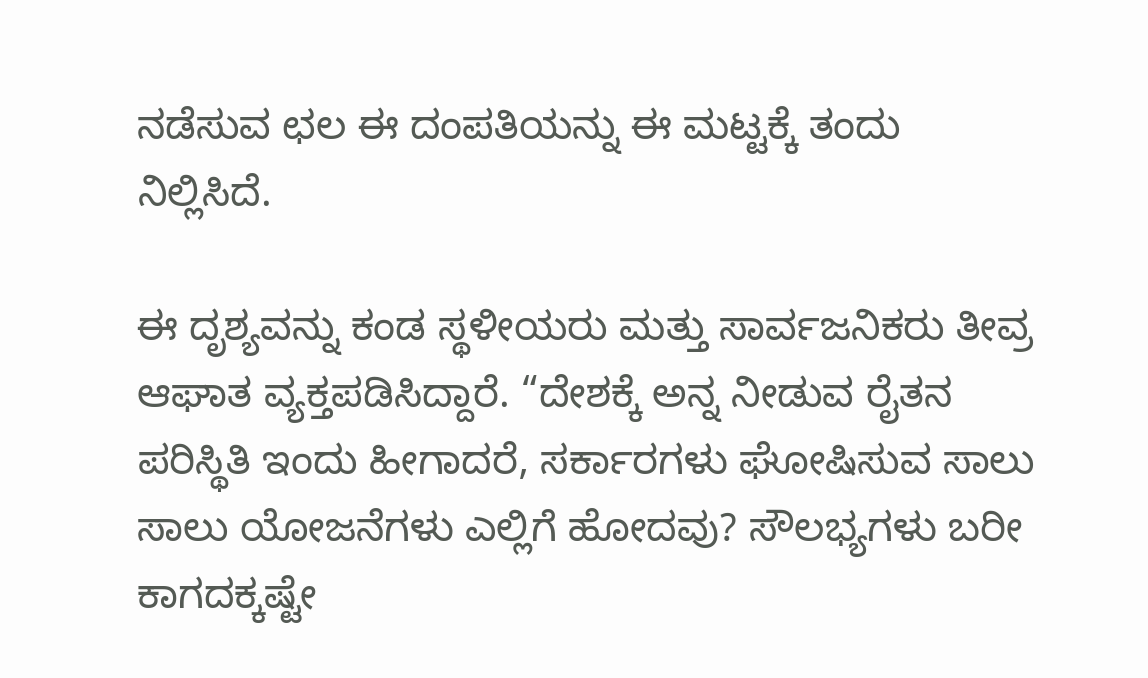ನಡೆಸುವ ಛಲ ಈ ದಂಪತಿಯನ್ನು ಈ ಮಟ್ಟಕ್ಕೆ ತಂದು ನಿಲ್ಲಿಸಿದೆ.

ಈ ದೃಶ್ಯವನ್ನು ಕಂಡ ಸ್ಥಳೀಯರು ಮತ್ತು ಸಾರ್ವಜನಿಕರು ತೀವ್ರ ಆಘಾತ ವ್ಯಕ್ತಪಡಿಸಿದ್ದಾರೆ. “ದೇಶಕ್ಕೆ ಅನ್ನ ನೀಡುವ ರೈತನ ಪರಿಸ್ಥಿತಿ ಇಂದು ಹೀಗಾದರೆ, ಸರ್ಕಾರಗಳು ಘೋಷಿಸುವ ಸಾಲು ಸಾಲು ಯೋಜನೆಗಳು ಎಲ್ಲಿಗೆ ಹೋದವು? ಸೌಲಭ್ಯಗಳು ಬರೀ ಕಾಗದಕ್ಕಷ್ಟೇ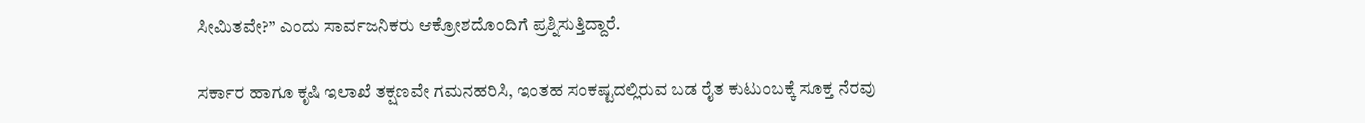ಸೀಮಿತವೇ?” ಎಂದು ಸಾರ್ವಜನಿಕರು ಆಕ್ರೋಶದೊಂದಿಗೆ ಪ್ರಶ್ನಿಸುತ್ತಿದ್ದಾರೆ.

ಸರ್ಕಾರ ಹಾಗೂ ಕೃಷಿ ಇಲಾಖೆ ತಕ್ಷಣವೇ ಗಮನಹರಿಸಿ, ಇಂತಹ ಸಂಕಷ್ಟದಲ್ಲಿರುವ ಬಡ ರೈತ ಕುಟುಂಬಕ್ಕೆ ಸೂಕ್ತ ನೆರವು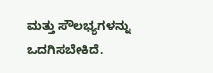ಮತ್ತು ಸೌಲಭ್ಯಗಳನ್ನು ಒದಗಿಸಬೇಕಿದೆ.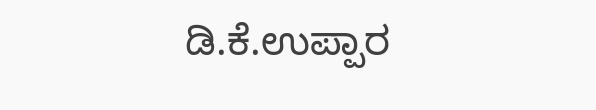ಡಿ.ಕೆ‌.ಉಪ್ಪಾರ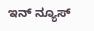ಇನ್ ನ್ಯೂಸ್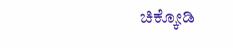ಚಿಕ್ಕೋಡಿ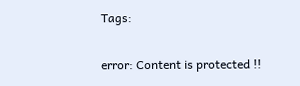Tags:

error: Content is protected !!